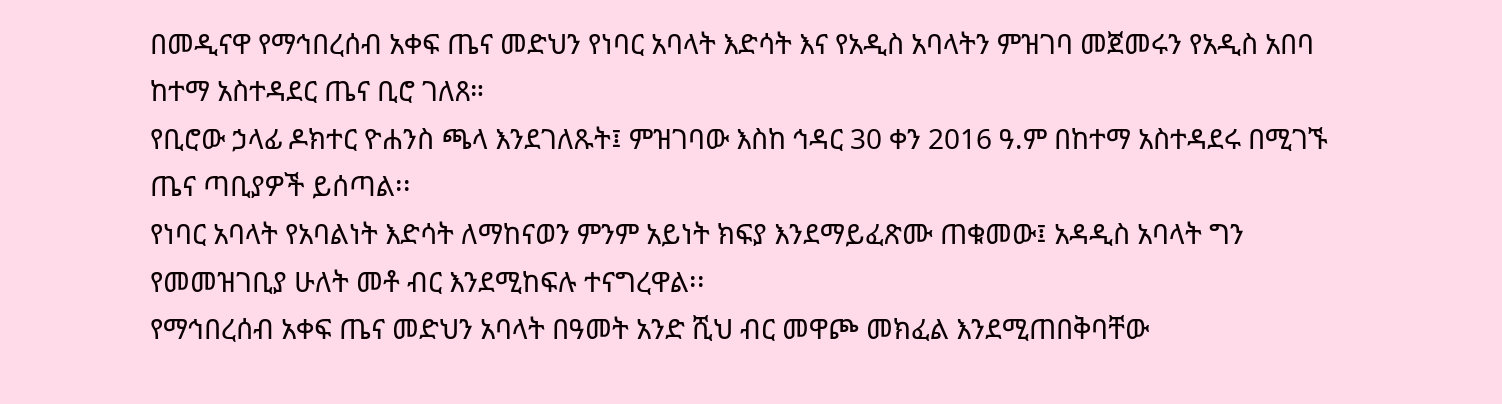በመዲናዋ የማኅበረሰብ አቀፍ ጤና መድህን የነባር አባላት እድሳት እና የአዲስ አባላትን ምዝገባ መጀመሩን የአዲስ አበባ ከተማ አስተዳደር ጤና ቢሮ ገለጸ።
የቢሮው ኃላፊ ዶክተር ዮሐንስ ጫላ እንደገለጹት፤ ምዝገባው እስከ ኅዳር 30 ቀን 2016 ዓ.ም በከተማ አስተዳደሩ በሚገኙ ጤና ጣቢያዎች ይሰጣል፡፡
የነባር አባላት የአባልነት እድሳት ለማከናወን ምንም አይነት ክፍያ እንደማይፈጽሙ ጠቁመው፤ አዳዲስ አባላት ግን የመመዝገቢያ ሁለት መቶ ብር እንደሚከፍሉ ተናግረዋል፡፡
የማኅበረሰብ አቀፍ ጤና መድህን አባላት በዓመት አንድ ሺህ ብር መዋጮ መክፈል እንደሚጠበቅባቸው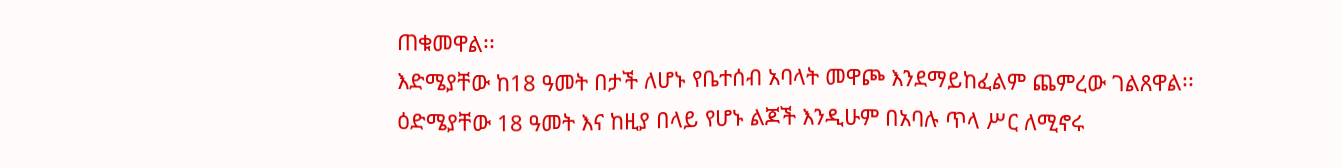ጠቁመዋል፡፡
እድሜያቸው ከ18 ዓመት በታች ለሆኑ የቤተሰብ አባላት መዋጮ እንደማይከፈልም ጨምረው ገልጸዋል፡፡
ዕድሜያቸው 18 ዓመት እና ከዚያ በላይ የሆኑ ልጆች እንዲሁም በአባሉ ጥላ ሥር ለሚኖሩ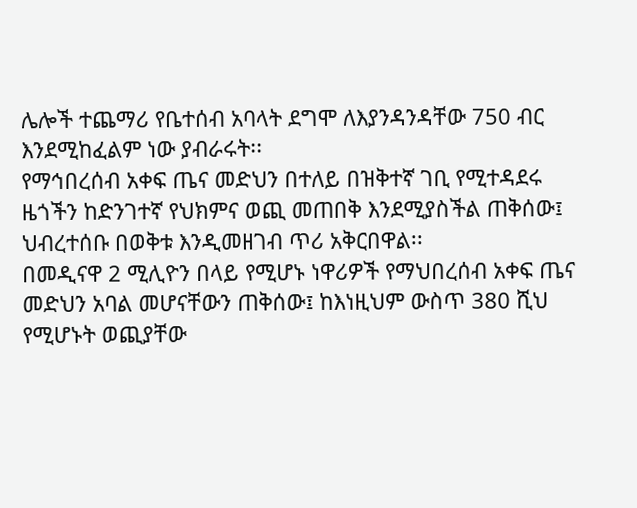ሌሎች ተጨማሪ የቤተሰብ አባላት ደግሞ ለእያንዳንዳቸው 750 ብር እንደሚከፈልም ነው ያብራሩት፡፡
የማኅበረሰብ አቀፍ ጤና መድህን በተለይ በዝቅተኛ ገቢ የሚተዳደሩ ዜጎችን ከድንገተኛ የህክምና ወጪ መጠበቅ እንደሚያስችል ጠቅሰው፤ ህብረተሰቡ በወቅቱ እንዲመዘገብ ጥሪ አቅርበዋል፡፡
በመዲናዋ 2 ሚሊዮን በላይ የሚሆኑ ነዋሪዎች የማህበረሰብ አቀፍ ጤና መድህን አባል መሆናቸውን ጠቅሰው፤ ከእነዚህም ውስጥ 380 ሺህ የሚሆኑት ወጪያቸው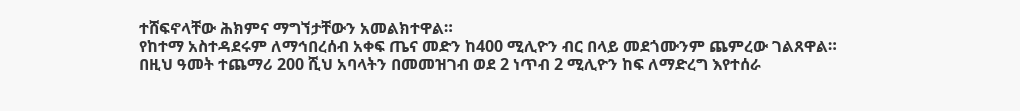ተሸፍኖላቸው ሕክምና ማግኘታቸውን አመልክተዋል።
የከተማ አስተዳደሩም ለማኅበረሰብ አቀፍ ጤና መድን ከ400 ሚሊዮን ብር በላይ መደጎሙንም ጨምረው ገልጸዋል።
በዚህ ዓመት ተጨማሪ 200 ሺህ አባላትን በመመዝገብ ወደ 2 ነጥብ 2 ሚሊዮን ከፍ ለማድረግ እየተሰራ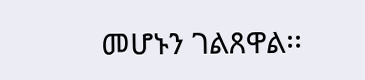መሆኑን ገልጸዋል፡፡